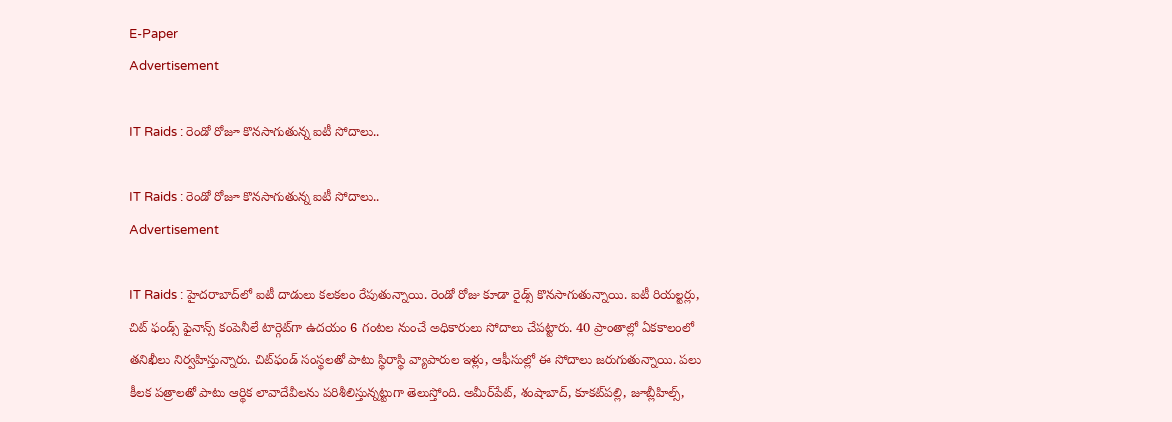E-Paper
Advertisement

IT Raids : రెండో రోజూ కొనసాగుతున్న ఐటీ సోదాలు..

IT Raids : రెండో రోజూ కొనసాగుతున్న ఐటీ సోదాలు..
Advertisement

IT Raids : హైదరాబాద్‌లో ఐటీ దాడులు కలకలం రేపుతున్నాయి. రెండో రోజు కూడా రైడ్స్‌ కొనసాగుతున్నాయి. ఐటీ రియల్టర్లు, చిట్‌ ఫండ్స్‌ ఫైనాన్స్‌ కంపెనీలే టార్గెట్‌గా ఉదయం 6 గంటల నుంచే అధికారులు సోదాలు చేపట్టారు. 40 ప్రాంతాల్లో ఏకకాలంలో తనిఖీలు నిర్వహిస్తున్నారు. చిట్‌ఫండ్‌ సంస్థలతో పాటు స్థిరాస్థి వ్యాపారుల ఇళ్లు, ఆఫీసుల్లో ఈ సోదాలు జరుగుతున్నాయి. పలు కీలక పత్రాలతో పాటు ఆర్థిక లావాదేవీలను పరిశీలిస్తున్నట్టుగా తెలుస్తోంది. అమీర్‌పేట్‌, శంషాబాద్‌, కూకట్‌పల్లి, జూబ్లీహిల్స్‌,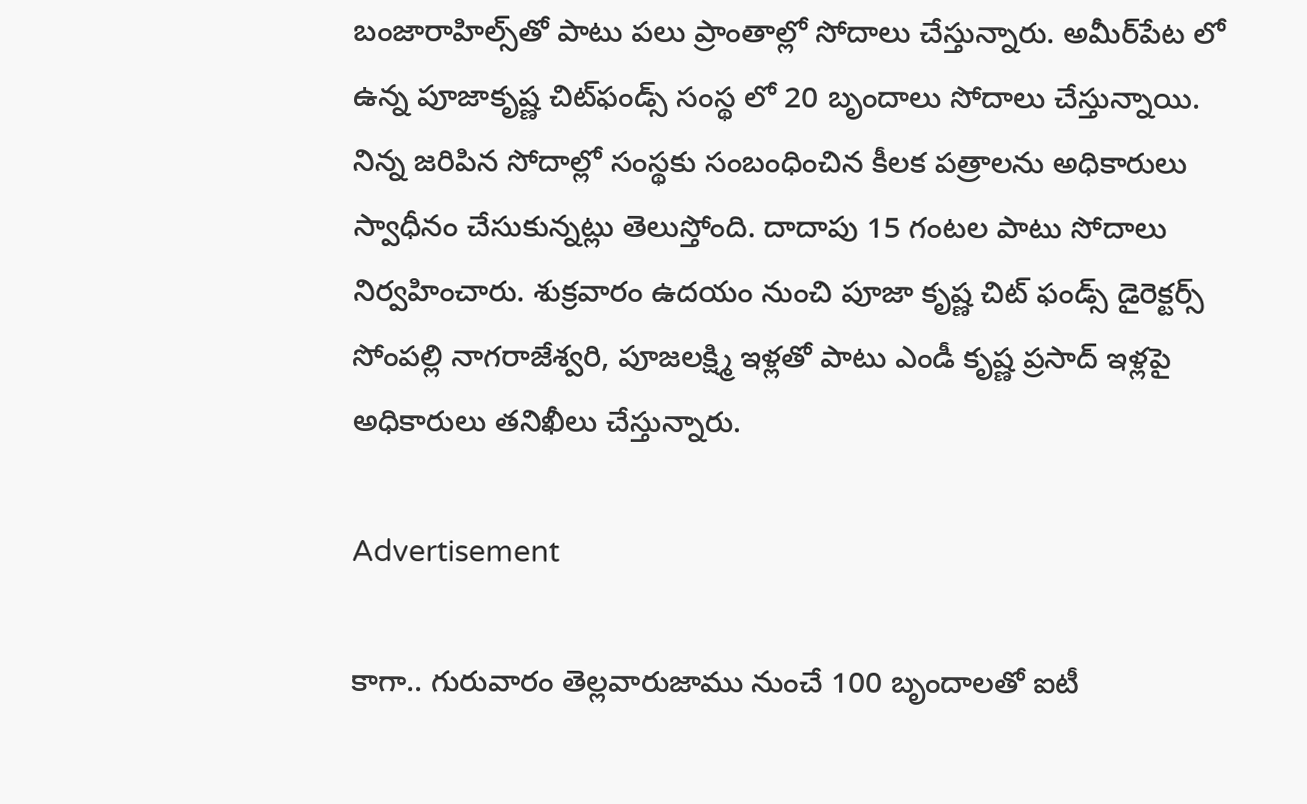బంజారాహిల్స్‌తో పాటు పలు ప్రాంతాల్లో సోదాలు చేస్తున్నారు. అమీర్‌పేట లో ఉన్న పూజాకృష్ణ చిట్‌ఫండ్స్‌ సంస్థ లో 20 బృందాలు సోదాలు చేస్తున్నాయి. నిన్న జరిపిన సోదాల్లో సంస్థకు సంబంధించిన కీలక పత్రాలను అధికారులు స్వాధీనం చేసుకున్నట్లు తెలుస్తోంది. దాదాపు 15 గంటల పాటు సోదాలు నిర్వహించారు. శుక్రవారం ఉదయం నుంచి పూజా కృష్ణ చిట్ ఫండ్స్ డైరెక్టర్స్ సోంపల్లి నాగరాజేశ్వరి, పూజలక్ష్మి ఇళ్లతో పాటు ఎండీ కృష్ణ ప్రసాద్ ఇళ్లపై అధికారులు తనిఖీలు చేస్తున్నారు.

Advertisement

కాగా.. గురువారం తెల్లవారుజాము నుంచే 100 బృందాలతో ఐటీ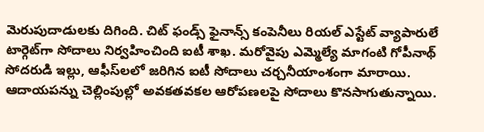మెరుపుదాడులకు దిగింది. చిట్‌ ఫండ్స్‌ ఫైనాన్స్‌ కంపెనీలు రియల్‌ ఎస్టేట్‌ వ్యాపారులే టార్గెట్‌గా సోదాలు నిర్వహించింది ఐటీ శాఖ. మరోవైపు ఎమ్మెల్యే మాగంటి గోపీనాథ్‌ సోదరుడి ఇల్లు, ఆఫీస్‌లలో జరిగిన ఐటీ సోదాలు చర్చనీయాంశంగా మారాయి. ఆదాయపన్ను చెల్లింపుల్లో అవకతవకల ఆరోపణలపై సోదాలు కొనసాగుతున్నాయి.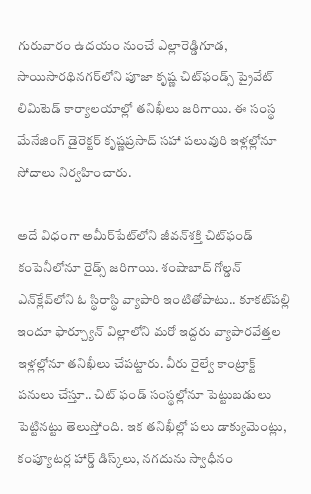గురువారం ఉదయం నుంచే ఎల్లారెడ్డిగూడ, సాయిసారథినగర్‌లోని పూజా కృష్ణ చిట్‌ఫండ్స్‌ ప్రైవేట్‌ లిమిటెడ్‌ కార్యాలయాల్లో తనిఖీలు జరిగాయి. ఈ సంస్థ మేనేజింగ్‌ డైరెక్టర్‌ కృష్ణప్రసాద్‌ సహా పలువురి ఇళ్లల్లోనూ సోదాలు నిర్వహించారు.

అదే విధంగా అమీర్‌పేట్‌లోని జీవన్‌శక్తి చిట్‌ఫండ్‌ కంపెనీలోనూ రైడ్స్‌ జరిగాయి. శంషాబాద్‌ గోల్డన్‌ ఎన్‌క్లేవ్‌లోని ఓ స్థిరాస్థి వ్యాపారి ఇంటితోపాటు.. కూకట్‌పల్లి ఇందూ ఫార్చ్యూన్‌ విల్లాలోని మరో ఇద్దరు వ్యాపారవేత్తల ఇళ్లల్లోనూ తనిఖీలు చేపట్టారు. వీరు రైల్వే కాంట్రాక్ట్‌ పనులు చేస్తూ.. చిట్‌ ఫండ్‌ సంస్థల్లోనూ పెట్టుబడులు పెట్టినట్టు తెలుస్తోంది. ఇక తనిఖీల్లో పలు డాక్యుమెంట్లు, కంప్యూటర్ల హార్డ్ డిస్క్‌లు, నగదును స్వాధీనం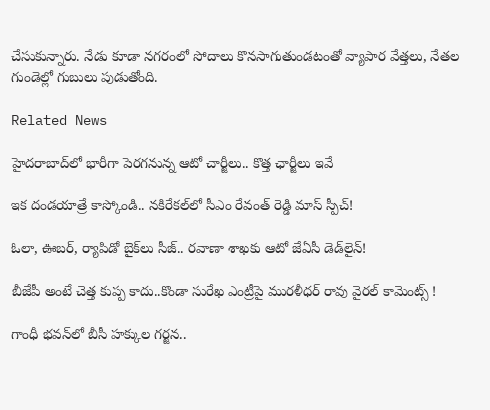చేసుకున్నారు. నేడు కూడా నగరంలో సోదాలు కొనసాగుతుండటంతో వ్యాపార వేత్తలు, నేతల గుండెల్లో గుబులు పుడుతోంది.

Related News

హైదరాబాద్‌లో భారీగా పెరగనున్న ఆటో చార్జీలు.. కొత్త ఛార్జీలు ఇవే

ఇక దండయాత్రే కాస్కోండి.. నకిరేకల్‌లో సీఎం రేవంత్ రెడ్డి మాస్ స్పీచ్!

ఓలా, ఊబర్, ర్యాపిడో బైక్‌లు సీజ్.. రవాణా శాఖకు ఆటో జేఏసీ డెడ్‌లైన్!

బీజేపీ అంటే చెత్త కుప్ప కాదు..కొండా సురేఖ ఎంట్రీపై మురళీధర్ రావు వైరల్ కామెంట్స్ !

గాంధీ భవన్‌లో బీసీ హక్కుల గర్జన..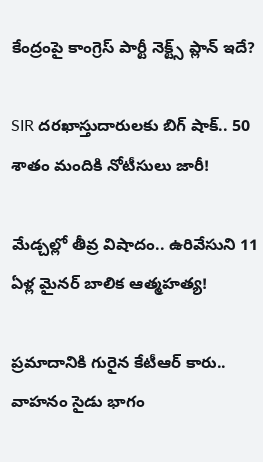కేంద్రంపై కాంగ్రెస్ పార్టీ నెక్ట్స్ ప్లాన్ ఇదే?

SIR దరఖాస్తుదారులకు బిగ్ షాక్.. 50 శాతం మందికి నోటీసులు జారీ!

మేడ్చల్లో తీవ్ర విషాదం.. ఉరివేసుని 11 ఏళ్ల మైనర్ బాలిక ఆత్మహత్య!

ప్రమాదానికి గురైన కేటీఆర్ కారు.. వాహనం సైడు భాగం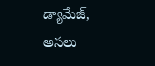డ్యామేజ్, అసలు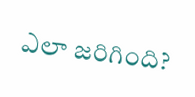ఎలా జరిగింది?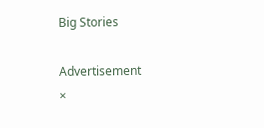Big Stories

Advertisement
×